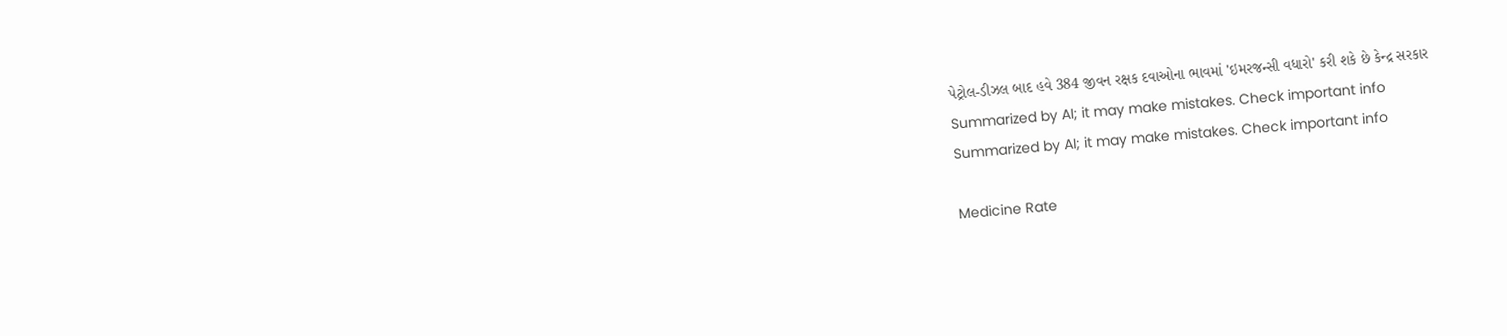પેટ્રોલ-ડીઝલ બાદ હવે 384 જીવન રક્ષક દવાઓના ભાવમાં 'ઇમરજન્સી વધારો' કરી શકે છે કેન્દ્ર સરકાર
Summarized by AI; it may make mistakes. Check important info
Summarized by AI; it may make mistakes. Check important info

Medicine Rate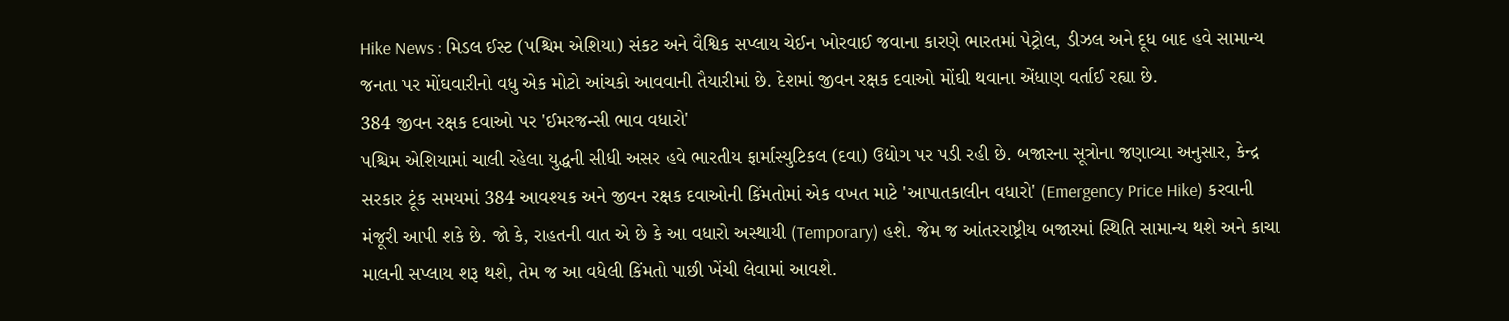Hike News : મિડલ ઈસ્ટ (પશ્ચિમ એશિયા) સંકટ અને વૈશ્વિક સપ્લાય ચેઈન ખોરવાઈ જવાના કારણે ભારતમાં પેટ્રોલ, ડીઝલ અને દૂધ બાદ હવે સામાન્ય જનતા પર મોંઘવારીનો વધુ એક મોટો આંચકો આવવાની તૈયારીમાં છે. દેશમાં જીવન રક્ષક દવાઓ મોંઘી થવાના એંધાણ વર્તાઈ રહ્યા છે.
384 જીવન રક્ષક દવાઓ પર 'ઈમરજન્સી ભાવ વધારો'
પશ્ચિમ એશિયામાં ચાલી રહેલા યુદ્ધની સીધી અસર હવે ભારતીય ફાર્માસ્યુટિકલ (દવા) ઉદ્યોગ પર પડી રહી છે. બજારના સૂત્રોના જણાવ્યા અનુસાર, કેન્દ્ર સરકાર ટૂંક સમયમાં 384 આવશ્યક અને જીવન રક્ષક દવાઓની કિંમતોમાં એક વખત માટે 'આપાતકાલીન વધારો' (Emergency Price Hike) કરવાની મંજૂરી આપી શકે છે. જો કે, રાહતની વાત એ છે કે આ વધારો અસ્થાયી (Temporary) હશે. જેમ જ આંતરરાષ્ટ્રીય બજારમાં સ્થિતિ સામાન્ય થશે અને કાચા માલની સપ્લાય શરૂ થશે, તેમ જ આ વધેલી કિંમતો પાછી ખેંચી લેવામાં આવશે.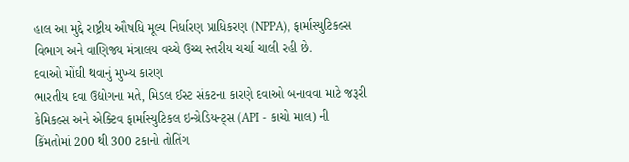હાલ આ મુદ્દે રાષ્ટ્રીય ઔષધિ મૂલ્ય નિર્ધારણ પ્રાધિકરણ (NPPA), ફાર્માસ્યુટિકલ્સ વિભાગ અને વાણિજ્ય મંત્રાલય વચ્ચે ઉચ્ચ સ્તરીય ચર્ચા ચાલી રહી છે.
દવાઓ મોંઘી થવાનું મુખ્ય કારણ
ભારતીય દવા ઉદ્યોગના મતે, મિડલ ઈસ્ટ સંકટના કારણે દવાઓ બનાવવા માટે જરૂરી કેમિકલ્સ અને એક્ટિવ ફાર્માસ્યુટિકલ ઇન્ગ્રેડિયન્ટ્સ (API - કાચો માલ) ની કિંમતોમાં 200 થી 300 ટકાનો તોતિંગ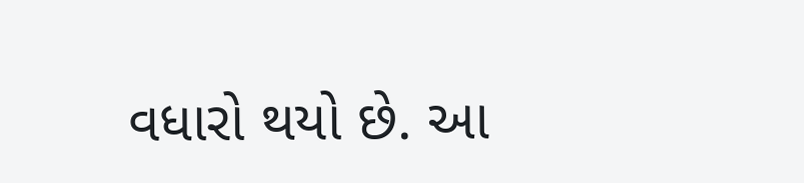વધારો થયો છે. આ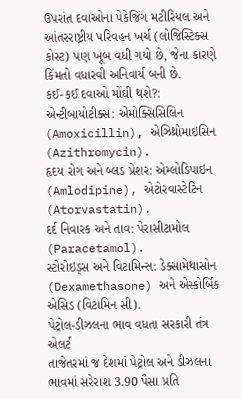ઉપરાંત દવાઓના પેકેજિંગ મટીરિયલ અને આંતરરાષ્ટ્રીય પરિવહન ખર્ચ (લોજિસ્ટિક્સ કોસ્ટ) પણ ખૂબ વધી ગયો છે, જેના કારણે કિંમતો વધારવી અનિવાર્ય બની છે.
કઈ-કઈ દવાઓ મોંઘી થશે?:
એન્ટીબાયોટીક્સ: એમોક્સિસિલિન (Amoxicillin), એઝિથ્રોમાઇસિન (Azithromycin).
હૃદય રોગ અને બ્લડ પ્રેશર: એમ્લોડિપાઇન (Amlodipine), એટોરવાસ્ટેટિન (Atorvastatin).
દર્દ નિવારક અને તાવ: પેરાસીટામોલ (Paracetamol).
સ્ટોરોઇડ્સ અને વિટામિન્સ: ડેક્સામેથાસોન (Dexamethasone) અને એસ્કોર્બિક એસિડ (વિટામિન સી).
પેટ્રોલ-ડીઝલના ભાવ વધતા સરકારી તંત્ર એલર્ટ
તાજેતરમાં જ દેશમાં પેટ્રોલ અને ડીઝલના ભાવમાં સરેરાશ 3.90 પૈસા પ્રતિ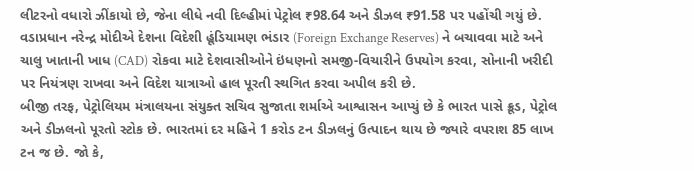લીટરનો વધારો ઝીંકાયો છે, જેના લીધે નવી દિલ્હીમાં પેટ્રોલ ₹98.64 અને ડીઝલ ₹91.58 પર પહોંચી ગયું છે. વડાપ્રધાન નરેન્દ્ર મોદીએ દેશના વિદેશી હૂંડિયામણ ભંડાર (Foreign Exchange Reserves) ને બચાવવા માટે અને ચાલુ ખાતાની ખાધ (CAD) રોકવા માટે દેશવાસીઓને ઇંધણનો સમજી-વિચારીને ઉપયોગ કરવા, સોનાની ખરીદી પર નિયંત્રણ રાખવા અને વિદેશ યાત્રાઓ હાલ પૂરતી સ્થગિત કરવા અપીલ કરી છે.
બીજી તરફ, પેટ્રોલિયમ મંત્રાલયના સંયુક્ત સચિવ સુજાતા શર્માએ આશ્વાસન આપ્યું છે કે ભારત પાસે ક્રૂડ, પેટ્રોલ અને ડીઝલનો પૂરતો સ્ટોક છે. ભારતમાં દર મહિને 1 કરોડ ટન ડીઝલનું ઉત્પાદન થાય છે જ્યારે વપરાશ 85 લાખ ટન જ છે. જો કે,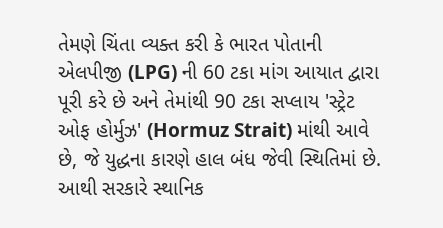તેમણે ચિંતા વ્યક્ત કરી કે ભારત પોતાની એલપીજી (LPG) ની 60 ટકા માંગ આયાત દ્વારા પૂરી કરે છે અને તેમાંથી 90 ટકા સપ્લાય 'સ્ટ્રેટ ઓફ હોર્મુઝ' (Hormuz Strait) માંથી આવે છે, જે યુદ્ધના કારણે હાલ બંધ જેવી સ્થિતિમાં છે. આથી સરકારે સ્થાનિક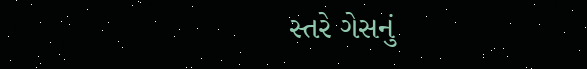સ્તરે ગેસનું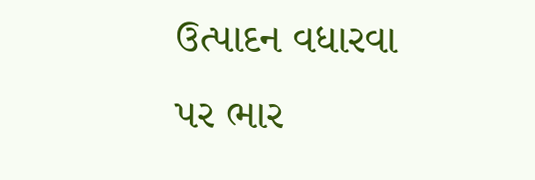ઉત્પાદન વધારવા પર ભાર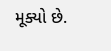મૂક્યો છે.